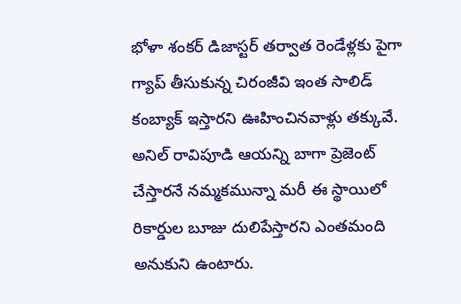భోళా శంకర్ డిజాస్టర్ తర్వాత రెండేళ్లకు పైగా గ్యాప్ తీసుకున్న చిరంజీవి ఇంత సాలిడ్ కంబ్యాక్ ఇస్తారని ఊహించినవాళ్లు తక్కువే. అనిల్ రావిపూడి ఆయన్ని బాగా ప్రెజెంట్ చేస్తారనే నమ్మకమున్నా మరీ ఈ స్థాయిలో రికార్డుల బూజు దులిపేస్తారని ఎంతమంది అనుకుని ఉంటారు.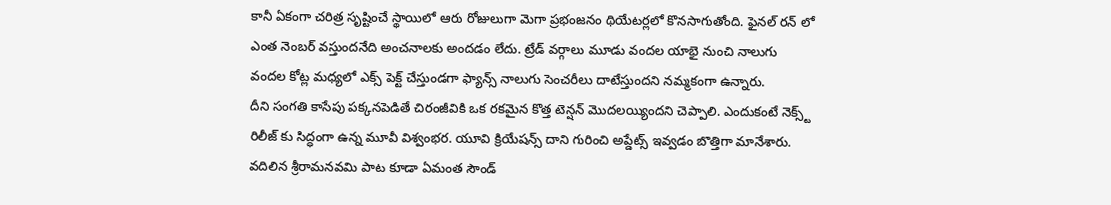కానీ ఏకంగా చరిత్ర సృష్టించే స్థాయిలో ఆరు రోజులుగా మెగా ప్రభంజనం థియేటర్లలో కొనసాగుతోంది. ఫైనల్ రన్ లో ఎంత నెంబర్ వస్తుందనేది అంచనాలకు అందడం లేదు. ట్రేడ్ వర్గాలు మూడు వందల యాభై నుంచి నాలుగు వందల కోట్ల మధ్యలో ఎక్స్ పెక్ట్ చేస్తుండగా ఫ్యాన్స్ నాలుగు సెంచరీలు దాటేస్తుందని నమ్మకంగా ఉన్నారు.
దీని సంగతి కాసేపు పక్కనపెడితే చిరంజీవికి ఒక రకమైన కొత్త టెన్షన్ మొదలయ్యిందని చెప్పాలి. ఎందుకంటే నెక్స్ట్ రిలీజ్ కు సిద్ధంగా ఉన్న మూవీ విశ్వంభర. యూవి క్రియేషన్స్ దాని గురించి అప్డేట్స్ ఇవ్వడం బొత్తిగా మానేశారు. వదిలిన శ్రీరామనవమి పాట కూడా ఏమంత సౌండ్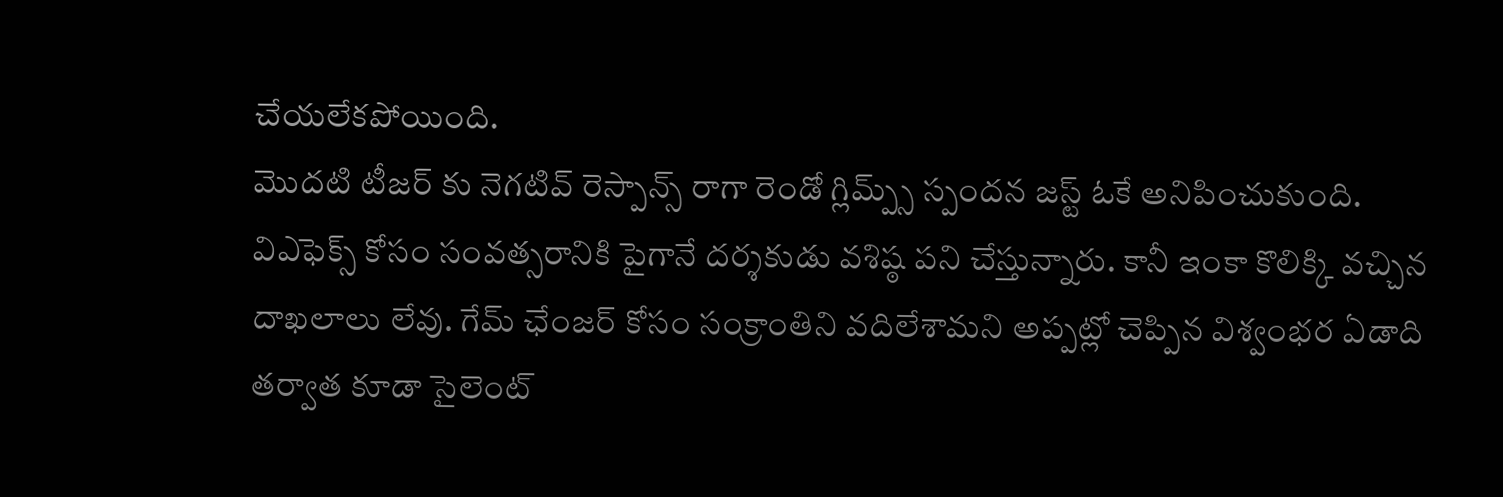చేయలేకపోయింది.
మొదటి టీజర్ కు నెగటివ్ రెస్పాన్స్ రాగా రెండో గ్లిమ్ప్స్ స్పందన జస్ట్ ఓకే అనిపించుకుంది. విఎఫెక్స్ కోసం సంవత్సరానికి పైగానే దర్శకుడు వశిష్ఠ పని చేస్తున్నారు. కానీ ఇంకా కొలిక్కి వచ్చిన దాఖలాలు లేవు. గేమ్ ఛేంజర్ కోసం సంక్రాంతిని వదిలేశామని అప్పట్లో చెప్పిన విశ్వంభర ఏడాది తర్వాత కూడా సైలెంట్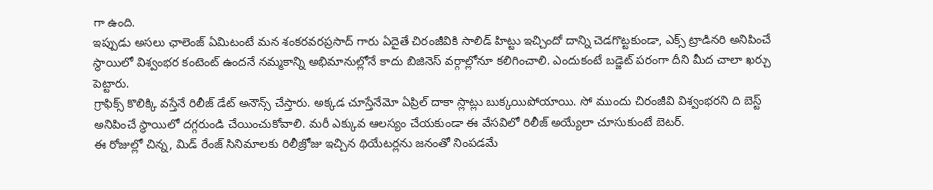గా ఉంది.
ఇప్పుడు అసలు ఛాలెంజ్ ఏమిటంటే మన శంకరవరప్రసాద్ గారు ఏదైతే చిరంజీవికి సాలిడ్ హిట్టు ఇచ్చిందో దాన్ని చెడగొట్టకుండా, ఎక్స్ ట్రాడినరి అనిపించే స్థాయిలో విశ్వంభర కంటెంట్ ఉందనే నమ్మకాన్ని అభిమానుల్లోనే కాదు బిజినెస్ వర్గాల్లోనూ కలిగించాలి. ఎందుకంటే బడ్జెట్ పరంగా దీని మీద చాలా ఖర్చు పెట్టారు.
గ్రాఫిక్స్ కొలిక్కి వస్తేనే రిలీజ్ డేట్ అనౌన్స్ చేస్తారు. అక్కడ చూస్తేనేమో ఏప్రిల్ దాకా స్లాట్లు బుక్కయిపోయాయి. సో ముందు చిరంజీవి విశ్వంభరని ది బెస్ట్ అనిపించే స్థాయిలో దగ్గరుండి చేయించుకోవాలి. మరీ ఎక్కువ ఆలస్యం చేయకుండా ఈ వేసవిలో రిలీజ్ అయ్యేలా చూసుకుంటే బెటర్.
ఈ రోజుల్లో చిన్న, మిడ్ రేంజ్ సినిమాలకు రిలీజ్రోజు ఇచ్చిన థియేటర్లను జనంతో నింపడమే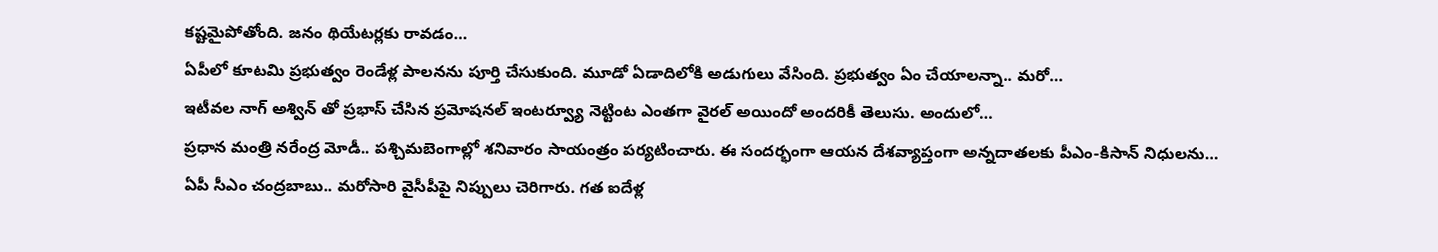కష్టమైపోతోంది. జనం థియేటర్లకు రావడం…
ఏపీలో కూటమి ప్రభుత్వం రెండేళ్ల పాలనను పూర్తి చేసుకుంది. మూడో ఏడాదిలోకి అడుగులు వేసింది. ప్రభుత్వం ఏం చేయాలన్నా.. మరో…
ఇటీవల నాగ్ అశ్విన్ తో ప్రభాస్ చేసిన ప్రమోషనల్ ఇంటర్వ్యూ నెట్టింట ఎంతగా వైరల్ అయిందో అందరికీ తెలుసు. అందులో…
ప్రధాన మంత్రి నరేంద్ర మోడీ.. పశ్చిమబెంగాల్లో శనివారం సాయంత్రం పర్యటించారు. ఈ సందర్భంగా ఆయన దేశవ్యాప్తంగా అన్నదాతలకు పీఎం-కిసాన్ నిధులను…
ఏపీ సీఎం చంద్రబాబు.. మరోసారి వైసీపీపై నిప్పులు చెరిగారు. గత ఐదేళ్ల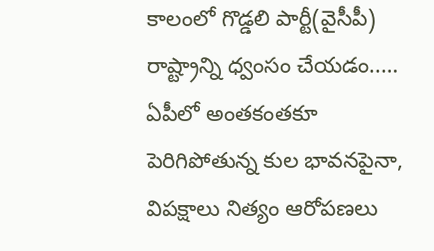కాలంలో గొడ్డలి పార్టీ(వైసీపీ) రాష్ట్రాన్ని ధ్వంసం చేయడం..…
ఏపీలో అంతకంతకూ పెరిగిపోతున్న కుల భావనపైనా, విపక్షాలు నిత్యం ఆరోపణలు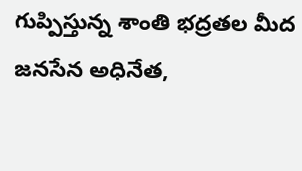గుప్పిస్తున్న శాంతి భద్రతల మీద జనసేన అధినేత,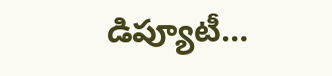డిప్యూటీ…